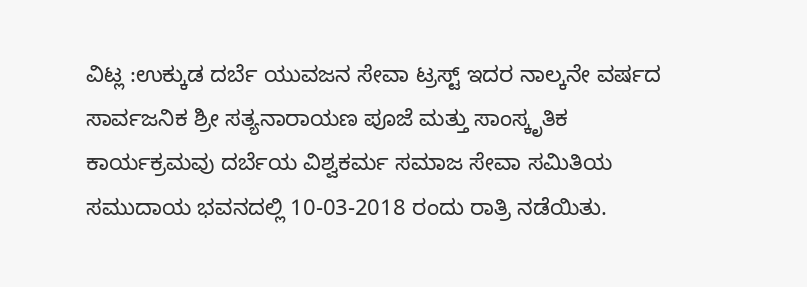ವಿಟ್ಲ :ಉಕ್ಕುಡ ದರ್ಬೆ ಯುವಜನ ಸೇವಾ ಟ್ರಸ್ಟ್ ಇದರ ನಾಲ್ಕನೇ ವರ್ಷದ ಸಾರ್ವಜನಿಕ ಶ್ರೀ ಸತ್ಯನಾರಾಯಣ ಪೂಜೆ ಮತ್ತು ಸಾಂಸ್ಕೃತಿಕ ಕಾರ್ಯಕ್ರಮವು ದರ್ಬೆಯ ವಿಶ್ವಕರ್ಮ ಸಮಾಜ ಸೇವಾ ಸಮಿತಿಯ ಸಮುದಾಯ ಭವನದಲ್ಲಿ 10-03-2018 ರಂದು ರಾತ್ರಿ ನಡೆಯಿತು.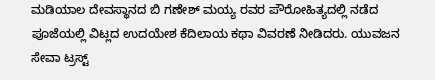ಮಡಿಯಾಲ ದೇವಸ್ಥಾನದ ಬಿ ಗಣೇಶ್ ಮಯ್ಯ ರವರ ಪೌರೋಹಿತ್ಯದಲ್ಲಿ ನಡೆದ ಪೂಜೆಯಲ್ಲಿ ವಿಟ್ಲದ ಉದಯೇಶ ಕೆದಿಲಾಯ ಕಥಾ ವಿವರಣೆ ನೀಡಿದರು. ಯುವಜನ ಸೇವಾ ಟ್ರಸ್ಟ್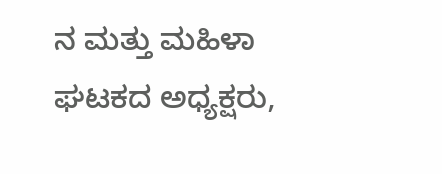ನ ಮತ್ತು ಮಹಿಳಾ ಘಟಕದ ಅಧ್ಯಕ್ಷರು,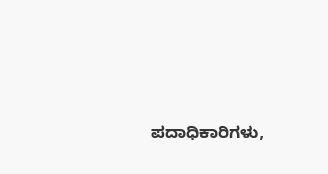ಪದಾಧಿಕಾರಿಗಳು,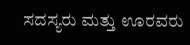ಸದಸ್ಯರು ಮತ್ತು ಊರವರು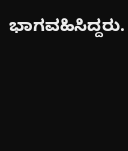ಭಾಗವಹಿಸಿದ್ದರು.